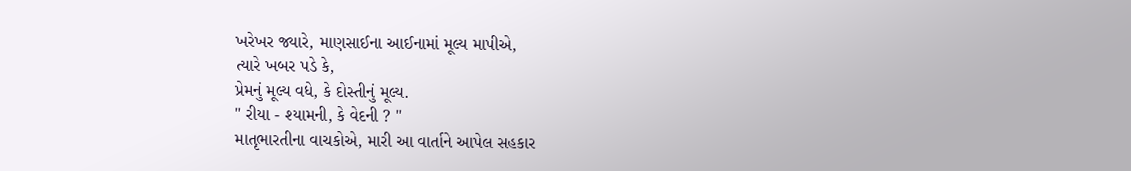ખરેખર જ્યારે, માણસાઈના આઈનામાં મૂલ્ય માપીએ,
ત્યારે ખબર પડે કે,
પ્રેમનું મૂલ્ય વધે, કે દોસ્તીનું મૂલ્ય.
" રીયા - શ્યામની, કે વેદની ? "
માતૃભારતીના વાચકોએ, મારી આ વાર્તાને આપેલ સહકાર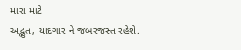મારા માટે
અદ્ભુત, યાદગાર ને જબરજસ્ત રહેશે.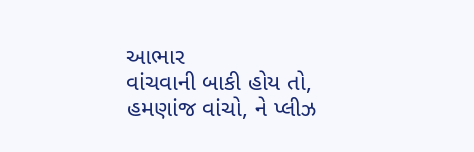આભાર
વાંચવાની બાકી હોય તો, હમણાંજ વાંચો, ને પ્લીઝ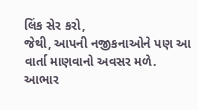લિંક સેર કરો,
જેથી, આપની નજીકનાઓને પણ આ વાર્તા માણવાનો અવસર મળે.
આભાર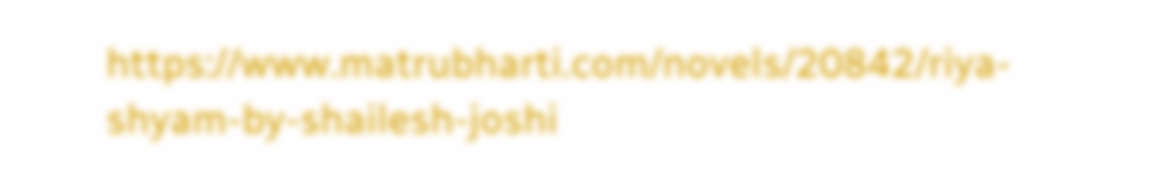https://www.matrubharti.com/novels/20842/riya-shyam-by-shailesh-joshi